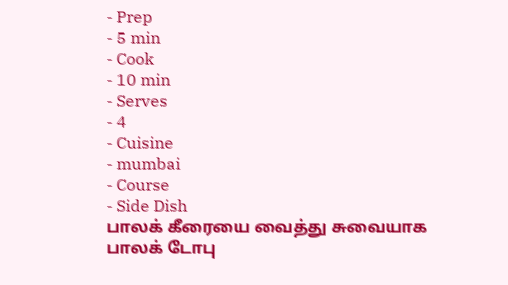- Prep
- 5 min
- Cook
- 10 min
- Serves
- 4
- Cuisine
- mumbai
- Course
- Side Dish
பாலக் கீரையை வைத்து சுவையாக பாலக் டோபு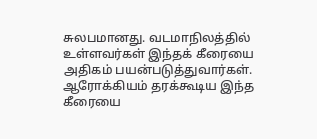சுலபமானது. வடமாநிலத்தில் உள்ளவர்கள் இந்தக் கீரையை அதிகம் பயன்படுத்துவார்கள். ஆரோக்கியம் தரக்கூடிய இந்த கீரையை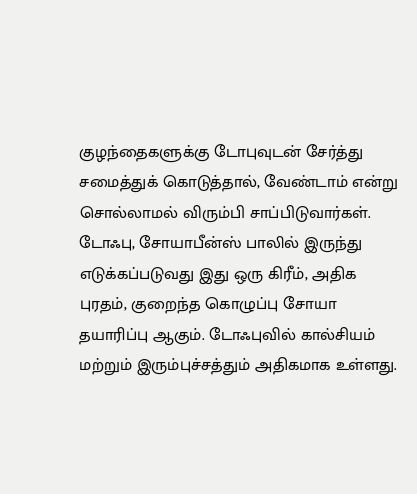குழந்தைகளுக்கு டோபுவுடன் சேர்த்து சமைத்துக் கொடுத்தால், வேண்டாம் என்று சொல்லாமல் விரும்பி சாப்பிடுவார்கள்.
டோஃபு, சோயாபீன்ஸ் பாலில் இருந்து எடுக்கப்படுவது இது ஒரு கிரீம், அதிக புரதம், குறைந்த கொழுப்பு சோயா தயாரிப்பு ஆகும். டோஃபுவில் கால்சியம் மற்றும் இரும்புச்சத்தும் அதிகமாக உள்ளது.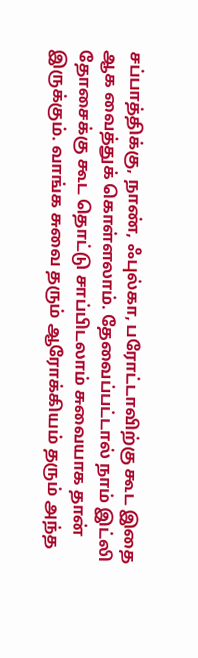சப்பாத்திக்கு, நாண், ஃபுல்கா, பரோட்டாவிற்கு கூட இதை ஆக வைத்துக் கொள்ளலாம். தேவைப்பட்டால் நாம் இட்லி தோசைக்கு கூட தொட்டு சாப்பிடலாம் சுவையாக தான் இருக்கும். வாங்க சுவை தரும் ஆரோக்கியம் தரும் அந்த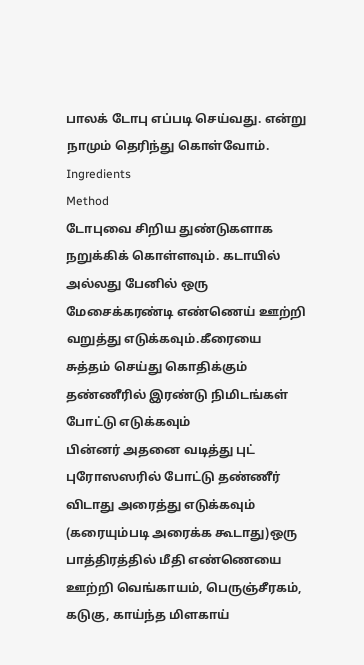பாலக் டோபு எப்படி செய்வது. என்று நாமும் தெரிந்து கொள்வோம்.
Ingredients
Method
டோபுவை சிறிய துண்டுகளாக நறுக்கிக் கொள்ளவும். கடாயில் அல்லது பேனில் ஒரு மேசைக்கரண்டி எண்ணெய் ஊற்றி வறுத்து எடுக்கவும்.கீரையை சுத்தம் செய்து கொதிக்கும் தண்ணீரில் இரண்டு நிமிடங்கள் போட்டு எடுக்கவும்
பின்னர் அதனை வடித்து புட் புரோஸஸரில் போட்டு தண்ணீர் விடாது அரைத்து எடுக்கவும் (கரையும்படி அரைக்க கூடாது)ஒரு பாத்திரத்தில் மீதி எண்ணெயை ஊற்றி வெங்காயம், பெருஞ்சீரகம், கடுகு, காய்ந்த மிளகாய்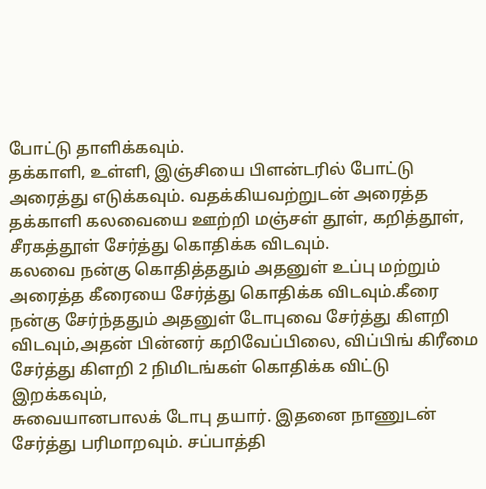போட்டு தாளிக்கவும்.
தக்காளி, உள்ளி, இஞ்சியை பிளன்டரில் போட்டு அரைத்து எடுக்கவும். வதக்கியவற்றுடன் அரைத்த தக்காளி கலவையை ஊற்றி மஞ்சள் தூள், கறித்தூள், சீரகத்தூள் சேர்த்து கொதிக்க விடவும்.
கலவை நன்கு கொதித்ததும் அதனுள் உப்பு மற்றும் அரைத்த கீரையை சேர்த்து கொதிக்க விடவும்.கீரை நன்கு சேர்ந்ததும் அதனுள் டோபுவை சேர்த்து கிளறி விடவும்,அதன் பின்னர் கறிவேப்பிலை, விப்பிங் கிரீமை சேர்த்து கிளறி 2 நிமிடங்கள் கொதிக்க விட்டு இறக்கவும்,
சுவையானபாலக் டோபு தயார். இதனை நாணுடன் சேர்த்து பரிமாறவும். சப்பாத்தி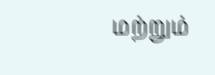மற்றும்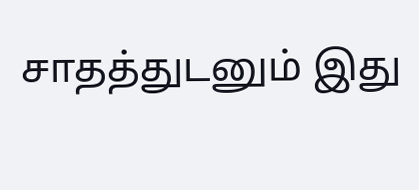சாதத்துடனும் இது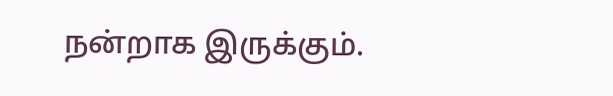நன்றாக இருக்கும்.